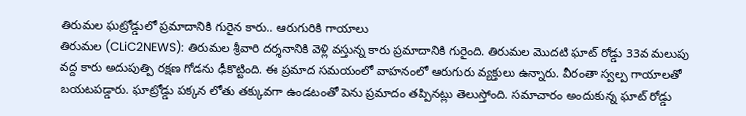తిరుమల ఘట్రోడ్డులో ప్రమాదానికి గురైన కారు.. ఆరుగురికి గాయాలు
తిరుమల (CLiC2NEWS): తిరుమల శ్రీవారి దర్శనానికి వెళ్లి వస్తున్న కారు ప్రమాదానికి గురైంది. తిరుమల మొదటి ఘాట్ రోడ్డు 33వ మలుపు వద్ద కారు అదుపుత్పి రక్షణ గోడను ఢీకొట్టింది. ఈ ప్రమాద సమయంలో వాహనంలో ఆరుగురు వ్యక్తులు ఉన్నారు. వీరంతా స్వల్ప గాయాలతో బయటపడ్డారు. ఘాట్రోడ్డు పక్కన లోతు తక్కువగా ఉండటంతో పెను ప్రమాదం తప్పినట్లు తెలుస్తోంది. సమాచారం అందుకున్న ఘాట్ రోడ్డు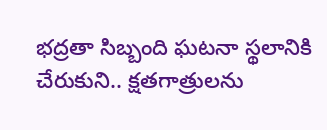భద్రతా సిబ్బంది ఘటనా స్థలానికి చేరుకుని.. క్షతగాత్రులను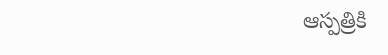ఆస్పత్రికి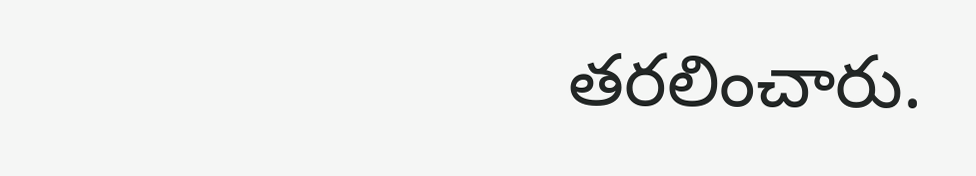తరలించారు.